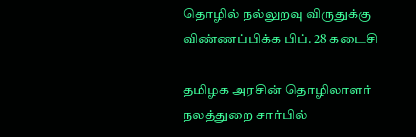தொழில் நல்லுறவு விருதுக்கு விண்ணப்பிக்க பிப். 28 கடைசி

தமிழக அரசின் தொழிலாளர் நலத்துறை சார்பில்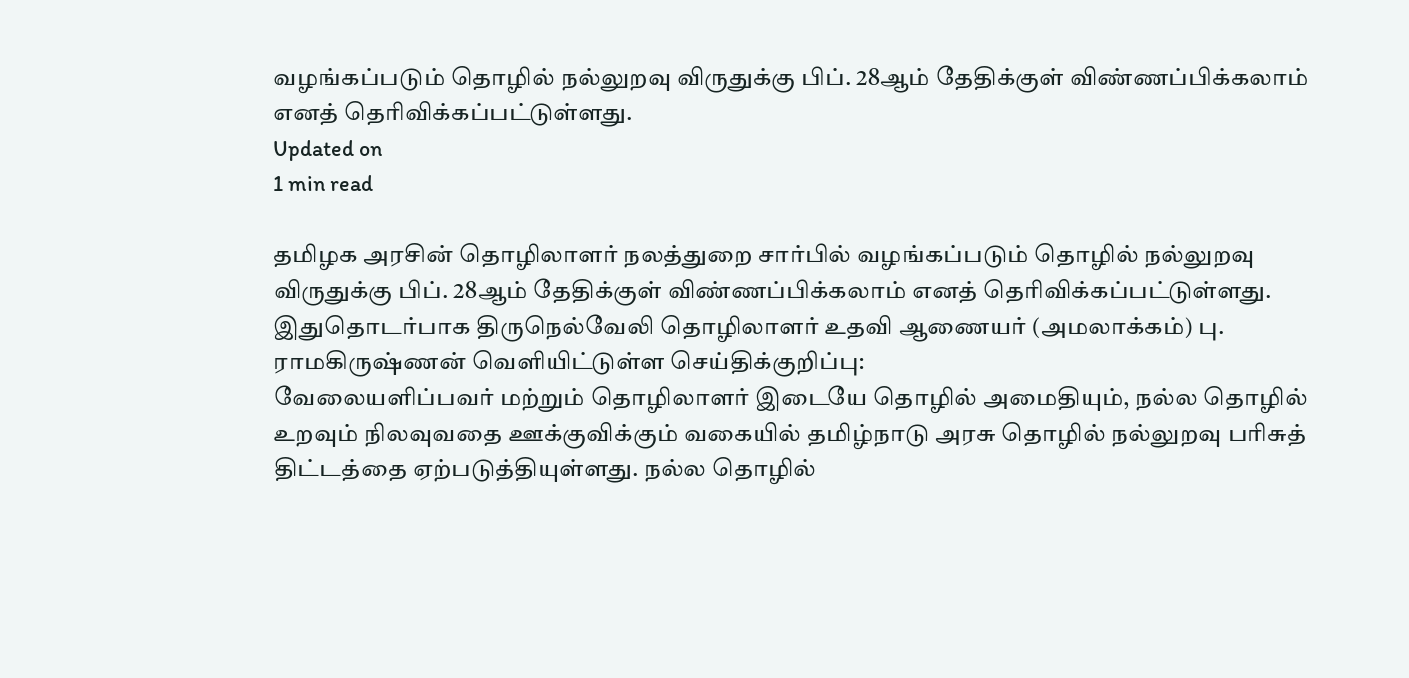வழங்கப்படும் தொழில் நல்லுறவு விருதுக்கு பிப். 28ஆம் தேதிக்குள் விண்ணப்பிக்கலாம் எனத் தெரிவிக்கப்பட்டுள்ளது.
Updated on
1 min read

தமிழக அரசின் தொழிலாளர் நலத்துறை சார்பில் வழங்கப்படும் தொழில் நல்லுறவு விருதுக்கு பிப். 28ஆம் தேதிக்குள் விண்ணப்பிக்கலாம் எனத் தெரிவிக்கப்பட்டுள்ளது.
இதுதொடர்பாக திருநெல்வேலி தொழிலாளர் உதவி ஆணையர் (அமலாக்கம்) பு. ராமகிருஷ்ணன் வெளியிட்டுள்ள செய்திக்குறிப்பு:
வேலையளிப்பவர் மற்றும் தொழிலாளர் இடையே தொழில் அமைதியும், நல்ல தொழில் உறவும் நிலவுவதை ஊக்குவிக்கும் வகையில் தமிழ்நாடு அரசு தொழில் நல்லுறவு பரிசுத் திட்டத்தை ஏற்படுத்தியுள்ளது. நல்ல தொழில்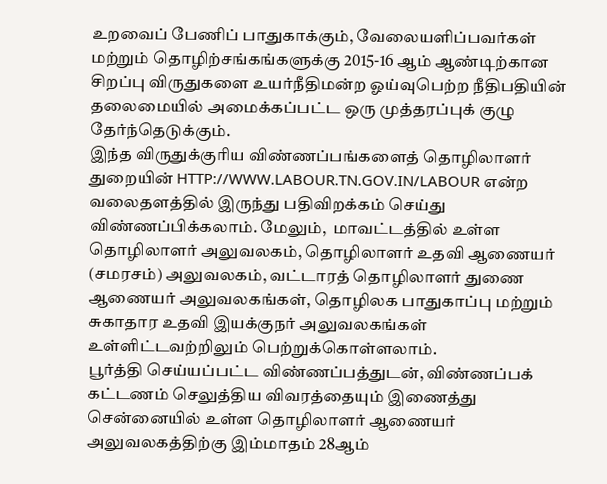உறவைப் பேணிப் பாதுகாக்கும், வேலையளிப்பவர்கள் மற்றும் தொழிற்சங்கங்களுக்கு 2015-16 ஆம் ஆண்டிற்கான சிறப்பு விருதுகளை உயர்நீதிமன்ற ஓய்வுபெற்ற நீதிபதியின் தலைமையில் அமைக்கப்பட்ட ஒரு முத்தரப்புக் குழு தேர்ந்தெடுக்கும்.
இந்த விருதுக்குரிய விண்ணப்பங்களைத் தொழிலாளர் துறையின் HTTP://WWW.LABOUR.TN.GOV.IN/LABOUR என்ற வலைதளத்தில் இருந்து பதிவிறக்கம் செய்து விண்ணப்பிக்கலாம். மேலும்,  மாவட்டத்தில் உள்ள தொழிலாளர் அலுவலகம், தொழிலாளர் உதவி ஆணையர் (சமரசம்) அலுவலகம், வட்டாரத் தொழிலாளர் துணை ஆணையர் அலுவலகங்கள், தொழிலக பாதுகாப்பு மற்றும் சுகாதார உதவி இயக்குநர் அலுவலகங்கள் உள்ளிட்டவற்றிலும் பெற்றுக்கொள்ளலாம்.
பூர்த்தி செய்யப்பட்ட விண்ணப்பத்துடன், விண்ணப்பக் கட்டணம் செலுத்திய விவரத்தையும் இணைத்து சென்னையில் உள்ள தொழிலாளர் ஆணையர் அலுவலகத்திற்கு இம்மாதம் 28ஆம்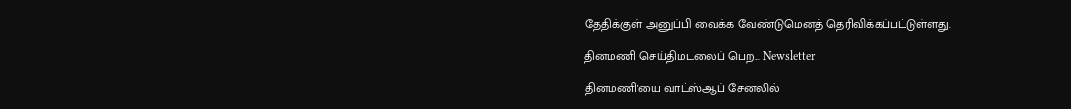தேதிக்குள் அனுப்பி வைக்க வேண்டுமெனத் தெரிவிக்கப்பட்டுள்ளது.

தினமணி செய்திமடலைப் பெற... Newsletter

தினமணி'யை வாட்ஸ்ஆப் சேனலில்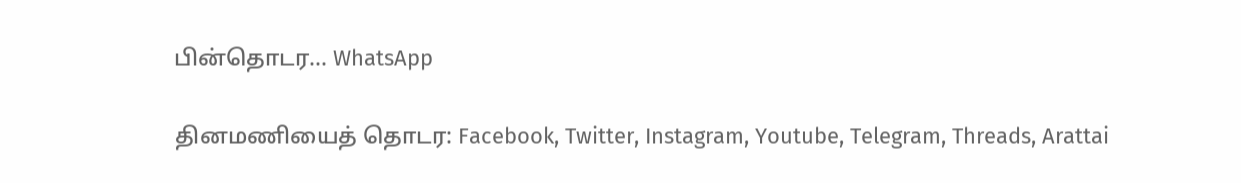பின்தொடர... WhatsApp

தினமணியைத் தொடர: Facebook, Twitter, Instagram, Youtube, Telegram, Threads, Arattai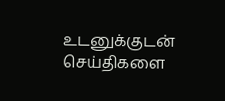உடனுக்குடன் செய்திகளை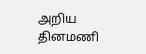அறிய தினமணி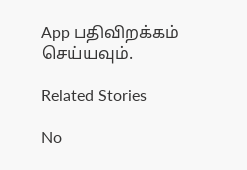App பதிவிறக்கம் செய்யவும்.

Related Stories

No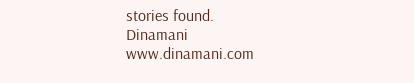stories found.
Dinamani
www.dinamani.com